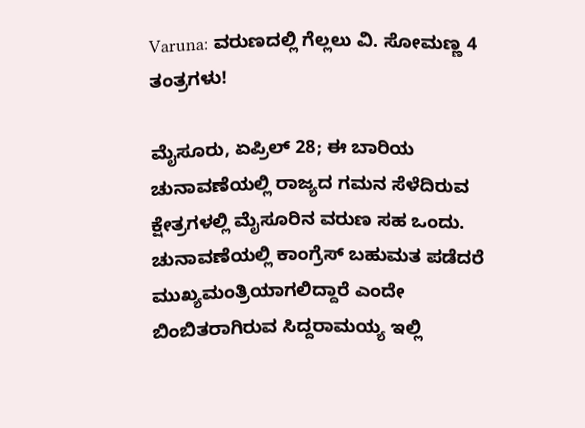Varuna: ವರುಣದಲ್ಲಿ ಗೆಲ್ಲಲು ವಿ. ಸೋಮಣ್ಣ 4 ತಂತ್ರಗಳು!

ಮೈಸೂರು, ಏಪ್ರಿಲ್‌ 28; ಈ ಬಾರಿಯ ಚುನಾವಣೆಯಲ್ಲಿ ರಾಜ್ಯದ ಗಮನ ಸೆಳೆದಿರುವ ಕ್ಷೇತ್ರಗಳಲ್ಲಿ ಮೈಸೂರಿನ ವರುಣ ಸಹ ಒಂದು. ಚುನಾವಣೆಯಲ್ಲಿ ಕಾಂಗ್ರೆಸ್ ಬಹುಮತ ಪಡೆದರೆ ಮುಖ್ಯಮಂತ್ರಿಯಾಗಲಿದ್ದಾರೆ ಎಂದೇ ಬಿಂಬಿತರಾಗಿರುವ ಸಿದ್ದರಾಮಯ್ಯ ಇಲ್ಲಿ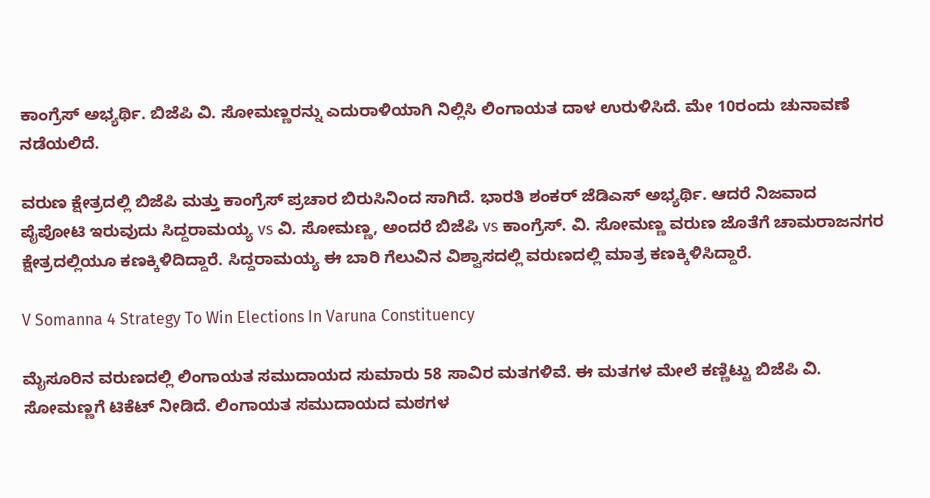ಕಾಂಗ್ರೆಸ್ ಅಭ್ಯರ್ಥಿ. ಬಿಜೆಪಿ ವಿ. ಸೋಮಣ್ಣರನ್ನು ಎದುರಾಳಿಯಾಗಿ ನಿಲ್ಲಿಸಿ ಲಿಂಗಾಯತ ದಾಳ ಉರುಳಿಸಿದೆ. ಮೇ 10ರಂದು ಚುನಾವಣೆ ನಡೆಯಲಿದೆ.

ವರುಣ ಕ್ಷೇತ್ರದಲ್ಲಿ ಬಿಜೆಪಿ ಮತ್ತು ಕಾಂಗ್ರೆಸ್ ಪ್ರಚಾರ ಬಿರುಸಿನಿಂದ ಸಾಗಿದೆ. ಭಾರತಿ ಶಂಕರ್ ಜೆಡಿಎಸ್ ಅಭ್ಯರ್ಥಿ. ಆದರೆ ನಿಜವಾದ ಪೈಪೋಟಿ ಇರುವುದು ಸಿದ್ದರಾಮಯ್ಯ vs ವಿ. ಸೋಮಣ್ಣ, ಅಂದರೆ ಬಿಜೆಪಿ vs ಕಾಂಗ್ರೆಸ್. ವಿ. ಸೋಮಣ್ಣ ವರುಣ ಜೊತೆಗೆ ಚಾಮರಾಜನಗರ ಕ್ಷೇತ್ರದಲ್ಲಿಯೂ ಕಣಕ್ಕಿಳಿದಿದ್ದಾರೆ. ಸಿದ್ದರಾಮಯ್ಯ ಈ ಬಾರಿ ಗೆಲುವಿನ ವಿಶ್ವಾಸದಲ್ಲಿ ವರುಣದಲ್ಲಿ ಮಾತ್ರ ಕಣಕ್ಕಿಳಿಸಿದ್ದಾರೆ.

V Somanna 4 Strategy To Win Elections In Varuna Constituency

ಮೈಸೂರಿನ ವರುಣದಲ್ಲಿ ಲಿಂಗಾಯತ ಸಮುದಾಯದ ಸುಮಾರು 58 ಸಾವಿರ ಮತಗಳಿವೆ. ಈ ಮತಗಳ ಮೇಲೆ ಕಣ್ಣಿಟ್ಟು ಬಿಜೆಪಿ ವಿ. ಸೋಮಣ್ಣಗೆ ಟಿಕೆಟ್ ನೀಡಿದೆ. ಲಿಂಗಾಯತ ಸಮುದಾಯದ ಮಠಗಳ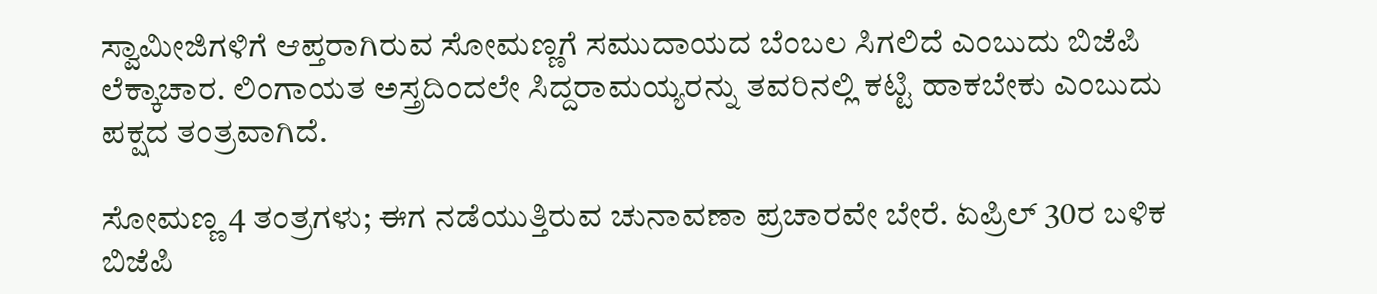ಸ್ವಾಮೀಜಿಗಳಿಗೆ ಆಪ್ತರಾಗಿರುವ ಸೋಮಣ್ಣಗೆ ಸಮುದಾಯದ ಬೆಂಬಲ ಸಿಗಲಿದೆ ಎಂಬುದು ಬಿಜೆಪಿ ಲೆಕ್ಕಾಚಾರ. ಲಿಂಗಾಯತ ಅಸ್ತ್ರದಿಂದಲೇ ಸಿದ್ದರಾಮಯ್ಯರನ್ನು ತವರಿನಲ್ಲಿ ಕಟ್ಟಿ ಹಾಕಬೇಕು ಎಂಬುದು ಪಕ್ಷದ ತಂತ್ರವಾಗಿದೆ.

ಸೋಮಣ್ಣ 4 ತಂತ್ರಗಳು; ಈಗ ನಡೆಯುತ್ತಿರುವ ಚುನಾವಣಾ ಪ್ರಚಾರವೇ ಬೇರೆ. ಏಪ್ರಿಲ್‌ 30ರ ಬಳಿಕ ಬಿಜೆಪಿ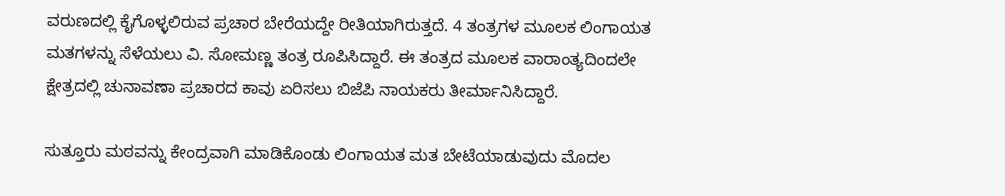ವರುಣದಲ್ಲಿ ಕೈಗೊಳ್ಳಲಿರುವ ಪ್ರಚಾರ ಬೇರೆಯದ್ದೇ ರೀತಿಯಾಗಿರುತ್ತದೆ. 4 ತಂತ್ರಗಳ ಮೂಲಕ ಲಿಂಗಾಯತ ಮತಗಳನ್ನು ಸೆಳೆಯಲು ವಿ. ಸೋಮಣ್ಣ ತಂತ್ರ ರೂಪಿಸಿದ್ದಾರೆ. ಈ ತಂತ್ರದ ಮೂಲಕ ವಾರಾಂತ್ಯದಿಂದಲೇ ಕ್ಷೇತ್ರದಲ್ಲಿ ಚುನಾವಣಾ ಪ್ರಚಾರದ ಕಾವು ಏರಿಸಲು ಬಿಜೆಪಿ ನಾಯಕರು ತೀರ್ಮಾನಿಸಿದ್ದಾರೆ.

ಸುತ್ತೂರು ಮಠವನ್ನು ಕೇಂದ್ರವಾಗಿ ಮಾಡಿಕೊಂಡು ಲಿಂಗಾಯತ ಮತ ಬೇಟೆಯಾಡುವುದು ಮೊದಲ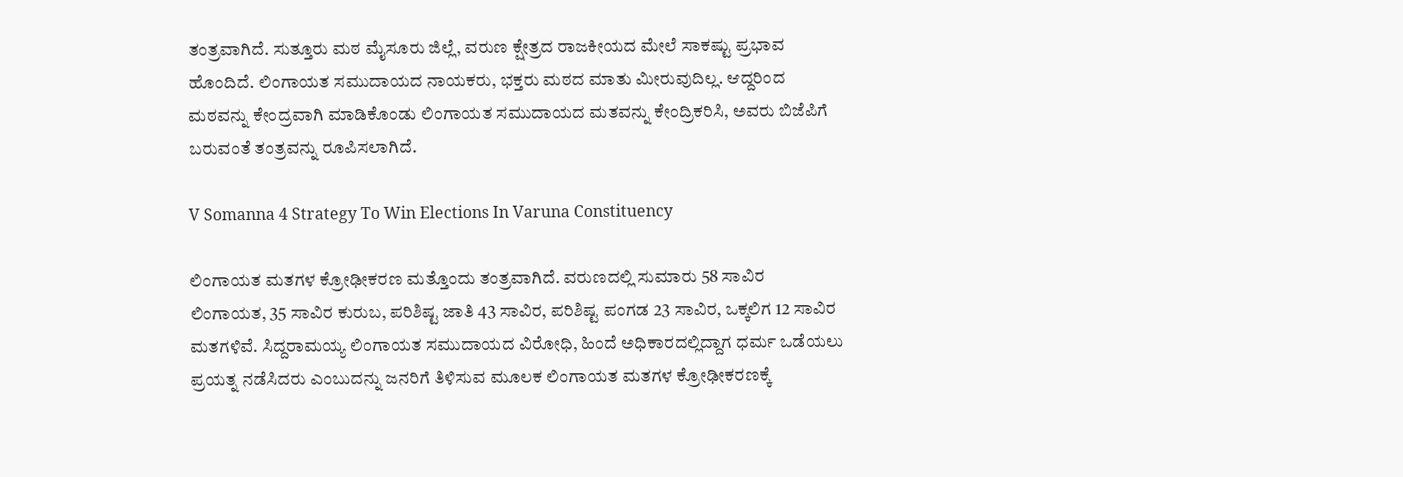ತಂತ್ರವಾಗಿದೆ. ಸುತ್ತೂರು ಮಠ ಮೈಸೂರು ಜಿಲ್ಲೆ, ವರುಣ ಕ್ಷೇತ್ರದ ರಾಜಕೀಯದ ಮೇಲೆ ಸಾಕಷ್ಟು ಪ್ರಭಾವ ಹೊಂದಿದೆ. ಲಿಂಗಾಯತ ಸಮುದಾಯದ ನಾಯಕರು, ಭಕ್ತರು ಮಠದ ಮಾತು ಮೀರುವುದಿಲ್ಲ. ಆದ್ದರಿಂದ ಮಠವನ್ನು ಕೇಂದ್ರವಾಗಿ ಮಾಡಿಕೊಂಡು ಲಿಂಗಾಯತ ಸಮುದಾಯದ ಮತವನ್ನು ಕೇಂದ್ರಿಕರಿಸಿ, ಅವರು ಬಿಜೆಪಿಗೆ ಬರುವಂತೆ ತಂತ್ರವನ್ನು ರೂಪಿಸಲಾಗಿದೆ.

V Somanna 4 Strategy To Win Elections In Varuna Constituency

ಲಿಂಗಾಯತ ಮತಗಳ ಕ್ರೋಢೀಕರಣ ಮತ್ತೊಂದು ತಂತ್ರವಾಗಿದೆ. ವರುಣದಲ್ಲಿ ಸುಮಾರು 58 ಸಾವಿರ ಲಿಂಗಾಯತ, 35 ಸಾವಿರ ಕುರುಬ, ಪರಿಶಿಷ್ಟ ಜಾತಿ 43 ಸಾವಿರ, ಪರಿಶಿಷ್ಟ ಪಂಗಡ 23 ಸಾವಿರ, ಒಕ್ಕಲಿಗ 12 ಸಾವಿರ ಮತಗಳಿವೆ. ಸಿದ್ದರಾಮಯ್ಯ ಲಿಂಗಾಯತ ಸಮುದಾಯದ ವಿರೋಧಿ, ಹಿಂದೆ ಅಧಿಕಾರದಲ್ಲಿದ್ದಾಗ ಧರ್ಮ ಒಡೆಯಲು ಪ್ರಯತ್ನ ನಡೆಸಿದರು ಎಂಬುದನ್ನು ಜನರಿಗೆ ತಿಳಿಸುವ ಮೂಲಕ ಲಿಂಗಾಯತ ಮತಗಳ ಕ್ರೋಢೀಕರಣಕ್ಕೆ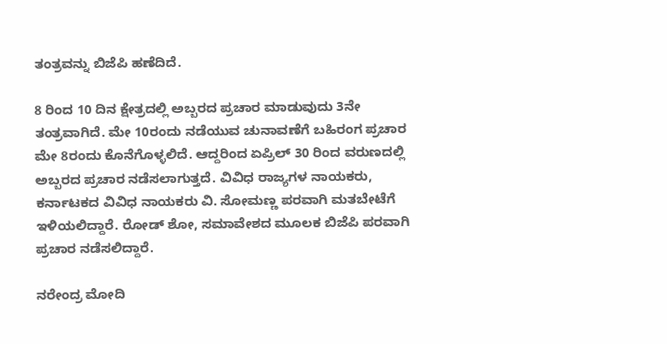ತಂತ್ರವನ್ನು ಬಿಜೆಪಿ ಹಣೆದಿದೆ.

8 ರಿಂದ 10 ದಿನ ಕ್ಷೇತ್ರದಲ್ಲಿ ಅಬ್ಬರದ ಪ್ರಚಾರ ಮಾಡುವುದು 3ನೇ ತಂತ್ರವಾಗಿದೆ. ಮೇ 10ರಂದು ನಡೆಯುವ ಚುನಾವಣೆಗೆ ಬಹಿರಂಗ ಪ್ರಚಾರ ಮೇ 8ರಂದು ಕೊನೆಗೊಳ್ಳಲಿದೆ. ಆದ್ದರಿಂದ ಏಪ್ರಿಲ್ 30 ರಿಂದ ವರುಣದಲ್ಲಿ ಅಬ್ಬರದ ಪ್ರಚಾರ ನಡೆಸಲಾಗುತ್ತದೆ. ವಿವಿಧ ರಾಜ್ಯಗಳ ನಾಯಕರು, ಕರ್ನಾಟಕದ ವಿವಿಧ ನಾಯಕರು ವಿ. ಸೋಮಣ್ಣ ಪರವಾಗಿ ಮತಬೇಟೆಗೆ ಇಳಿಯಲಿದ್ದಾರೆ. ರೋಡ್ ಶೋ, ಸಮಾವೇಶದ ಮೂಲಕ ಬಿಜೆಪಿ ಪರವಾಗಿ ಪ್ರಚಾರ ನಡೆಸಲಿದ್ದಾರೆ.

ನರೇಂದ್ರ ಮೋದಿ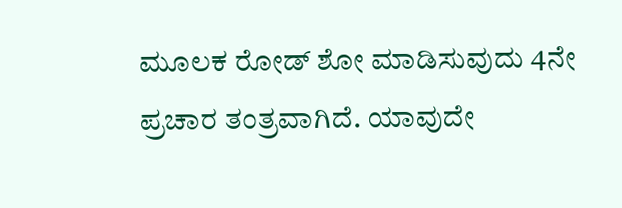ಮೂಲಕ ರೋಡ್ ಶೋ ಮಾಡಿಸುವುದು 4ನೇ ಪ್ರಚಾರ ತಂತ್ರವಾಗಿದೆ. ಯಾವುದೇ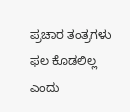ಪ್ರಚಾರ ತಂತ್ರಗಳು ಫಲ ಕೊಡಲಿಲ್ಲ ಎಂದು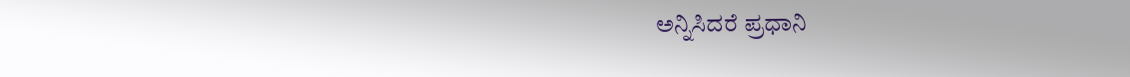ಅನ್ನಿಸಿದರೆ ಪ್ರಧಾನಿ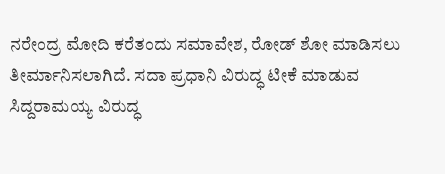ನರೇಂದ್ರ ಮೋದಿ ಕರೆತಂದು ಸಮಾವೇಶ, ರೋಡ್ ಶೋ ಮಾಡಿಸಲು ತೀರ್ಮಾನಿಸಲಾಗಿದೆ. ಸದಾ ಪ್ರಧಾನಿ ವಿರುದ್ಧ ಟೀಕೆ ಮಾಡುವ ಸಿದ್ದರಾಮಯ್ಯ ವಿರುದ್ಧ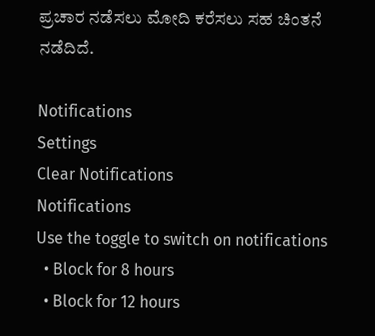ಪ್ರಚಾರ ನಡೆಸಲು ಮೋದಿ ಕರೆಸಲು ಸಹ ಚಿಂತನೆ ನಡೆದಿದೆ.

Notifications
Settings
Clear Notifications
Notifications
Use the toggle to switch on notifications
  • Block for 8 hours
  • Block for 12 hours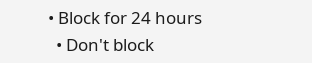• Block for 24 hours
  • Don't block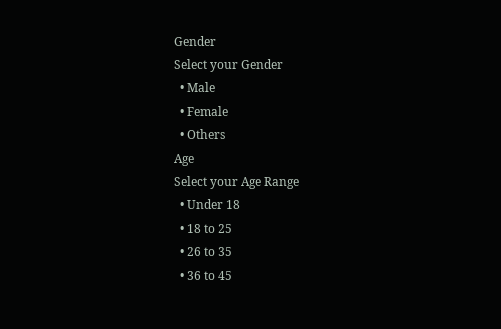Gender
Select your Gender
  • Male
  • Female
  • Others
Age
Select your Age Range
  • Under 18
  • 18 to 25
  • 26 to 35
  • 36 to 45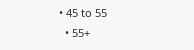• 45 to 55
  • 55+